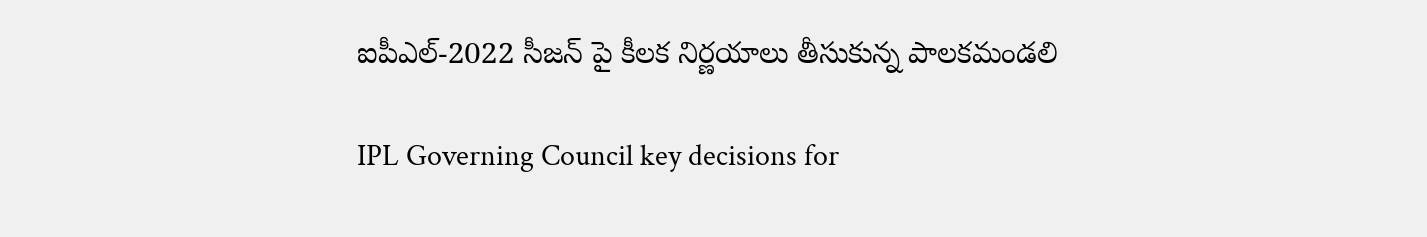ఐపీఎల్-2022 సీజన్ పై కీలక నిర్ణయాలు తీసుకున్న పాలకమండలి

IPL Governing Council key decisions for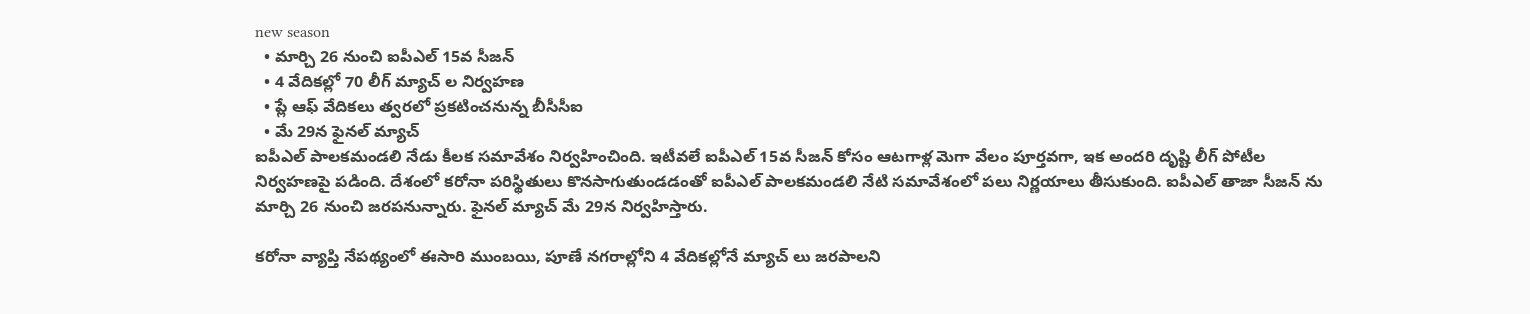new season
  • మార్చి 26 నుంచి ఐపీఎల్ 15వ సీజన్
  • 4 వేదికల్లో 70 లీగ్ మ్యాచ్ ల నిర్వహణ
  • ప్లే ఆఫ్ వేదికలు త్వరలో ప్రకటించనున్న బీసీసీఐ
  • మే 29న ఫైనల్ మ్యాచ్
ఐపీఎల్ పాలకమండలి నేడు కీలక సమావేశం నిర్వహించింది. ఇటీవలే ఐపీఎల్ 15వ సీజన్ కోసం ఆటగాళ్ల మెగా వేలం పూర్తవగా, ఇక అందరి దృష్టి లీగ్ పోటీల నిర్వహణపై పడింది. దేశంలో కరోనా పరిస్థితులు కొనసాగుతుండడంతో ఐపీఎల్ పాలకమండలి నేటి సమావేశంలో పలు నిర్ణయాలు తీసుకుంది. ఐపీఎల్ తాజా సీజన్ ను మార్చి 26 నుంచి జరపనున్నారు. ఫైనల్ మ్యాచ్ మే 29న నిర్వహిస్తారు.

కరోనా వ్యాప్తి నేపథ్యంలో ఈసారి ముంబయి, పూణే నగరాల్లోని 4 వేదికల్లోనే మ్యాచ్ లు జరపాలని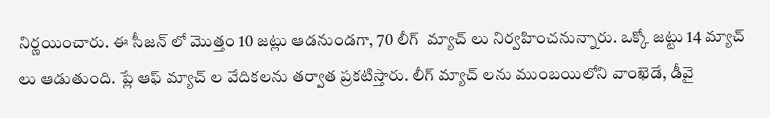నిర్ణయించారు. ఈ సీజన్ లో మొత్తం 10 జట్లు ఆడనుండగా, 70 లీగ్  మ్యాచ్ లు నిర్వహించనున్నారు. ఒక్కో జట్టు 14 మ్యాచ్ లు ఆడుతుంది. ప్లే ఆఫ్ మ్యాచ్ ల వేదికలను తర్వాత ప్రకటిస్తారు. లీగ్ మ్యాచ్ లను ముంబయిలోని వాంఖెడే, డీవై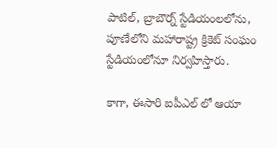పాటిల్, బ్రాబౌర్న్ స్టేడియంలలోను, పూణేలోని మహారాష్ట్ర క్రికెట్ సంఘం స్టేడియంలోనూ నిర్వహిస్తారు.

కాగా, ఈసారి ఐపీఎల్ లో ఆయా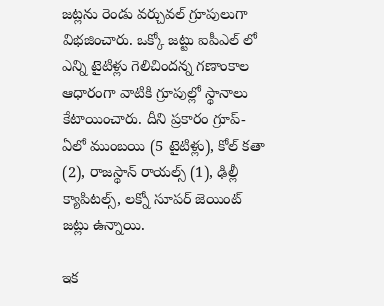జట్లను రెండు వర్చువల్ గ్రూపులుగా విభజించారు. ఒక్కో జట్టు ఐపీఎల్ లో ఎన్ని టైటిళ్లు గెలిచిందన్న గణాంకాల ఆధారంగా వాటికి గ్రూపుల్లో స్థానాలు కేటాయించారు. దీని ప్రకారం గ్రూప్-ఏలో ముంబయి (5 టైటిళ్లు), కోల్ కతా (2), రాజస్థాన్ రాయల్స్ (1), ఢిల్లీ క్యాపిటల్స్, లక్నో సూపర్ జెయింట్ జట్లు ఉన్నాయి.

ఇక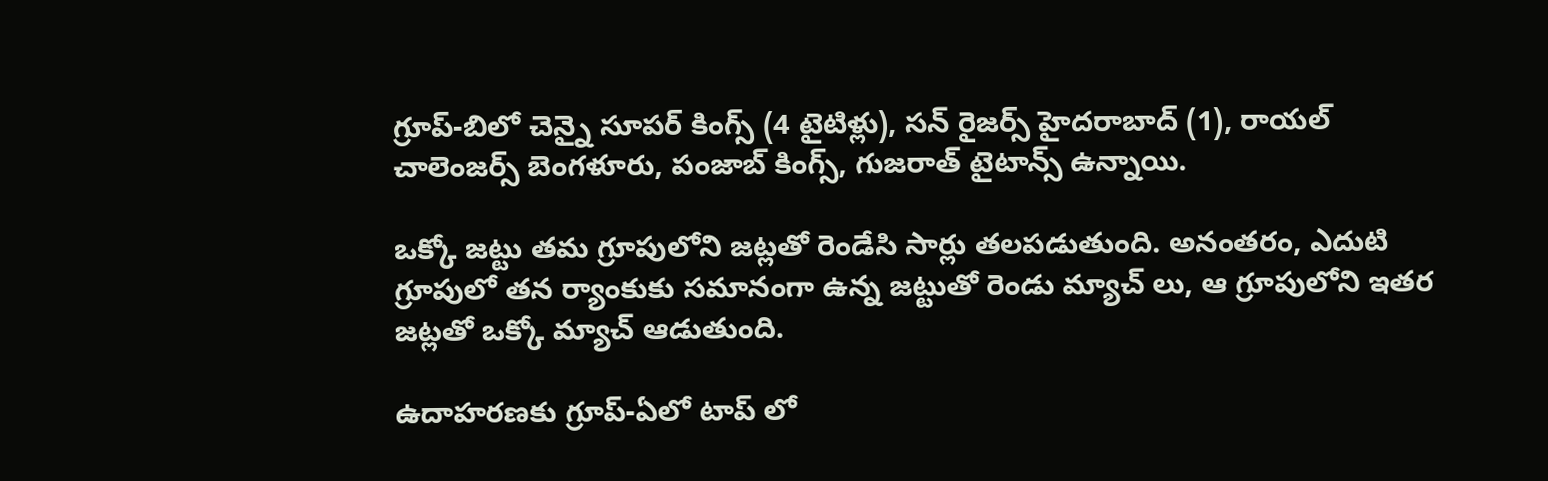గ్రూప్-బిలో చెన్నై సూపర్ కింగ్స్ (4 టైటిళ్లు), సన్ రైజర్స్ హైదరాబాద్ (1), రాయల్ చాలెంజర్స్ బెంగళూరు, పంజాబ్ కింగ్స్, గుజరాత్ టైటాన్స్ ఉన్నాయి.

ఒక్కో జట్టు తమ గ్రూపులోని జట్లతో రెండేసి సార్లు తలపడుతుంది. అనంతరం, ఎదుటి గ్రూపులో తన ర్యాంకుకు సమానంగా ఉన్న జట్టుతో రెండు మ్యాచ్ లు, ఆ గ్రూపులోని ఇతర జట్లతో ఒక్కో మ్యాచ్ ఆడుతుంది.

ఉదాహరణకు గ్రూప్-ఏలో టాప్ లో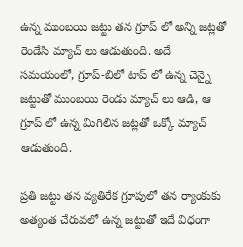ఉన్న ముంబయి జట్టు తన గ్రూప్ లో అన్ని జట్లతో రెండేసి మ్యాచ్ లు ఆడుతుంది. అదే సమయంలో, గ్రూప్-బిలో టాప్ లో ఉన్న చెన్నై జట్టుతో ముంబయి రెండు మ్యాచ్ లు ఆడి, ఆ గ్రూప్ లో ఉన్న మిగిలిన జట్లతో ఒక్కో మ్యాచ్ ఆడుతుంది.

ప్రతి జట్టు తన వ్యతిరేక గ్రూపులో తన ర్యాంకుకు అత్యంత చేరువలో ఉన్న జట్టుతో ఇదే విధంగా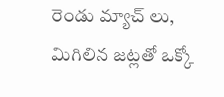రెండు మ్యాచ్ లు, మిగిలిన జట్లతో ఒక్కో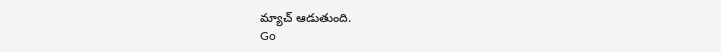మ్యాచ్ ఆడుతుంది.
Go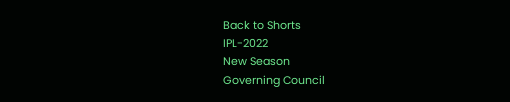Back to Shorts
IPL-2022
New Season
Governing Council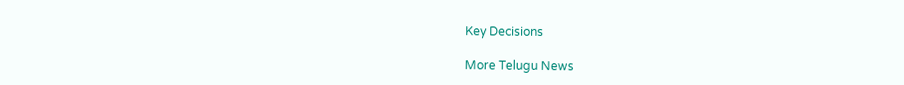Key Decisions

More Telugu News